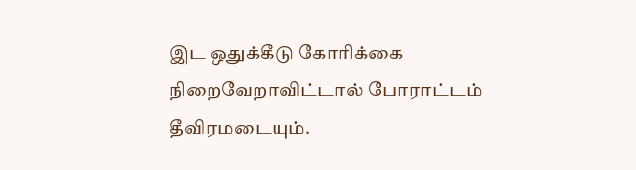இட ஒதுக்கீடு கோரிக்கை நிறைவேறாவிட்டால் போராட்டம் தீவிரமடையும்.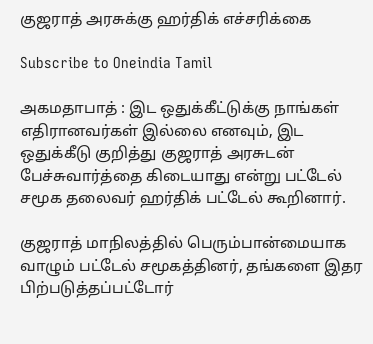குஜராத் அரசுக்கு ஹர்திக் எச்சரிக்கை

Subscribe to Oneindia Tamil

அகமதாபாத் : இட ஒதுக்கீட்டுக்கு நாங்கள் எதிரானவர்கள் இல்லை எனவும், இட ஒதுக்கீடு குறித்து குஜராத் அரசுடன் பேச்சுவார்த்தை கிடையாது என்று பட்டேல் சமூக தலைவர் ஹர்திக் பட்டேல் கூறினார்.

குஜராத் மாநிலத்தில் பெரும்பான்மையாக வாழும் பட்டேல் சமூகத்தினர், தங்களை இதர பிற்படுத்தப்பட்டோர்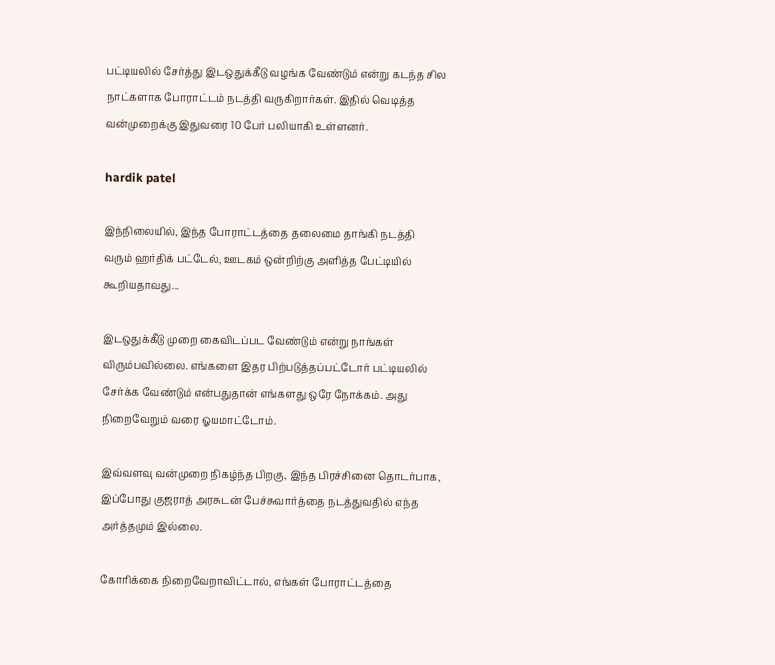பட்டியலில் சேர்த்து இடஒதுக்கீடு வழங்க வேண்டும் என்று கடந்த சில நாட்களாக போராட்டம் நடத்தி வருகிறார்கள். இதில் வெடித்த வன்முறைக்கு இதுவரை 10 பேர் பலியாகி உள்ளனர்.

hardik patel

இந்நிலையில், இந்த போராட்டத்தை தலைமை தாங்கி நடத்தி வரும் ஹர்திக் பட்டேல், ஊடகம் ஒன்றிற்கு அளித்த பேட்டியில் கூறியதாவது...

இடஒதுக்கீடு முறை கைவிடப்பட வேண்டும் என்று நாங்கள் விரும்பவில்லை. எங்களை இதர பிற்படுத்தப்பட்டோர் பட்டியலில் சேர்க்க வேண்டும் என்பதுதான் எங்களது ஒரே நோக்கம். அது நிறைவேறும் வரை ஓயமாட்டோம்.

இவ்வளவு வன்முறை நிகழ்ந்த பிறகு, இந்த பிரச்சினை தொடர்பாக, இப்போது குஜராத் அரசுடன் பேச்சுவார்த்தை நடத்துவதில் எந்த அர்த்தமும் இல்லை.

கோரிக்கை நிறைவேறாவிட்டால், எங்கள் போராட்டத்தை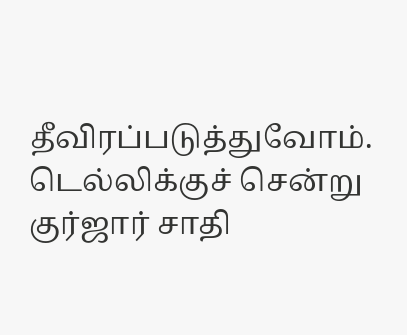தீவிரப்படுத்துவோம். டெல்லிக்குச் சென்று குர்ஜார் சாதி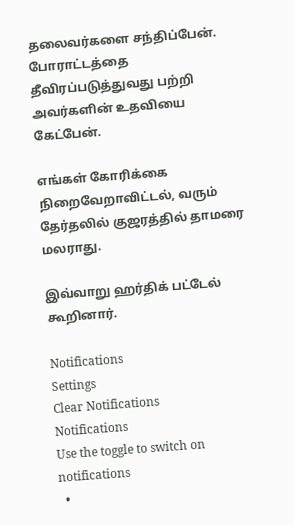தலைவர்களை சந்திப்பேன். போராட்டத்தை தீவிரப்படுத்துவது பற்றி அவர்களின் உதவியை கேட்பேன்.

எங்கள் கோரிக்கை நிறைவேறாவிட்டல், வரும் தேர்தலில் குஜரத்தில் தாமரை மலராது.

இவ்வாறு ஹர்திக் பட்டேல் கூறினார்.

Notifications
Settings
Clear Notifications
Notifications
Use the toggle to switch on notifications
  •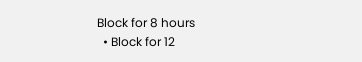Block for 8 hours
  • Block for 12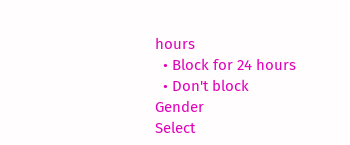hours
  • Block for 24 hours
  • Don't block
Gender
Select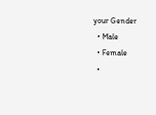your Gender
  • Male
  • Female
  •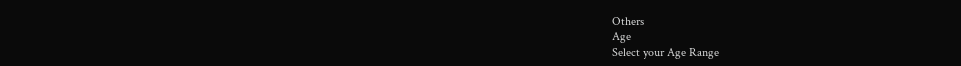Others
Age
Select your Age Range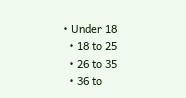• Under 18
  • 18 to 25
  • 26 to 35
  • 36 to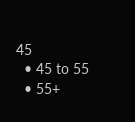45
  • 45 to 55
  • 55+